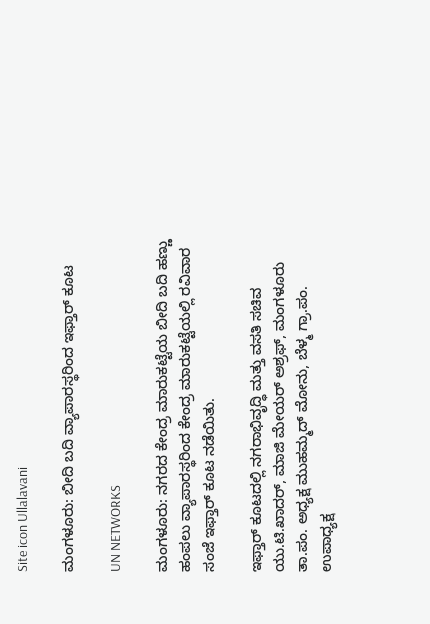Site icon Ullalavani

ಮಂಗಳೂರು: ಬೀದಿ ಬದಿ ವ್ಯಾಪಾರಸ್ಥರಿಂದ ಇಫ್ತಾರ್ ಕೂಟ

UN NETWORKS

ಮಂಗಳೂರು: ನಗರದ ಕೇಂದ್ರ ಮಾರುಕಟ್ಟೆಯ ಬೀದಿ ಬದಿ ಹಣ್ಣು ಹಂಪಲು ವ್ಯಾಪಾರಸ್ಥರಿಂದ ಕೇಂದ್ರ ಮಾರುಕಟ್ಟೆಯಲ್ಲಿ ರವಿವಾರ ಸಂಜೆ ಇಫ್ತಾರ್ ಕೂಟ ನಡೆಯಿತು.

ಇಫ್ತಾರ್ ಕೂಟದಲ್ಲಿ ನಗರಾಭಿವೃದ್ಧಿ ಮತ್ತು ವಸತಿ ಸಚಿವ ಯು.ಟಿ.ಖಾದರ್, ಮಾಜಿ ಮೇಯರ್ ಅಶ್ರಫ್, ಮಂಗಳೂರು ತಾ.ಪಂ. ಅಧ್ಯಕ್ಷ ಮುಹಮ್ಮದ್ ಮೋನು, ಬೆಳ್ಮ ಗ್ರಾ.ಪಂ. ಉಪಾಧ್ಯಕ್ಷ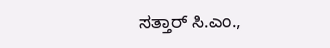ಸತ್ತಾರ್ ಸಿ.ಎಂ.,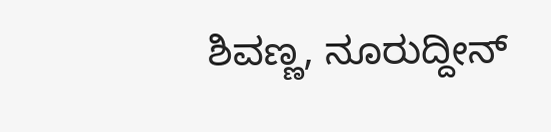ಶಿವಣ್ಣ, ನೂರುದ್ದೀನ್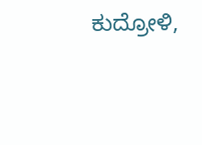ಕುದ್ರೋಳಿ,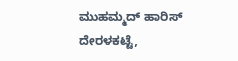ಮುಹಮ್ಮದ್ ಹಾರಿಸ್ ದೇರಳಕಟ್ಟೆ,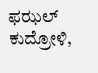ಫಝಲ್ ಕುದ್ರೋಳಿ,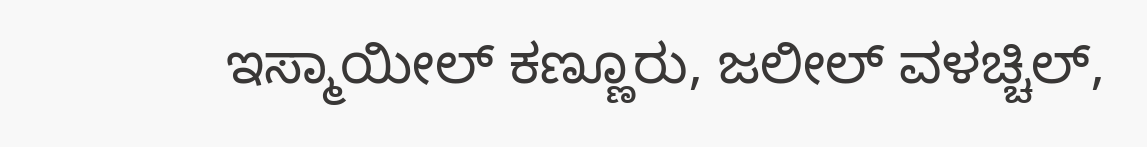ಇಸ್ಮಾಯೀಲ್ ಕಣ್ಣೂರು, ಜಲೀಲ್ ವಳಚ್ಚಿಲ್,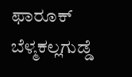ಫಾರೂಕ್ ಬೆಳ್ಮಕಲ್ಲಗುಡ್ಡೆ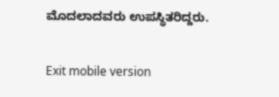ಮೊದಲಾದವರು ಉಪಸ್ಥಿತರಿದ್ದರು.

Exit mobile version